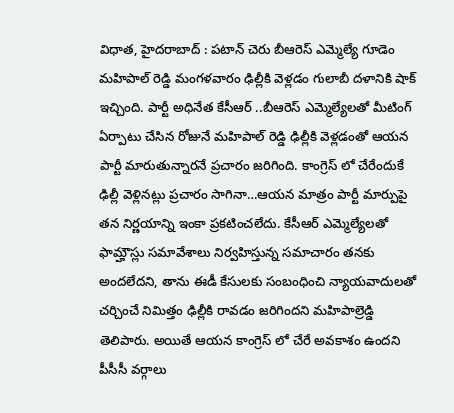విధాత, హైదరాబాద్ : పటాన్ చెరు బీఆరెస్ ఎమ్మెల్యే గూడెం మహిపాల్ రెడ్డి మంగళవారం ఢిల్లీకి వెళ్లడం గులాబీ దళానికి షాక్ ఇచ్చింది. పార్టీ అధినేత కేసీఆర్ ..బీఆరెస్ ఎమ్మెల్యేలతో మీటింగ్ ఏర్పాటు చేసిన రోజునే మహిపాల్ రెడ్డి ఢిల్లీకి వెళ్లడంతో ఆయన పార్టీ మారుతున్నారనే ప్రచారం జరిగింది. కాంగ్రెస్ లో చేరేందుకే ఢిల్లీ వెళ్లినట్లు ప్రచారం సాగినా…ఆయన మాత్రం పార్టీ మార్పుపై తన నిర్ణయాన్ని ఇంకా ప్రకటించలేదు. కేసీఆర్ ఎమ్మెల్యేలతో ఫామ్హౌస్లు సమావేశాలు నిర్వహిస్తున్న సమాచారం తనకు అందలేదని, తాను ఈడీ కేసులకు సంబంధించి న్యాయవాదులతో చర్చించే నిమిత్తం ఢిల్లీకి రావడం జరిగిందని మహిపాల్రెడ్డి తెలిపారు. అయితే ఆయన కాంగ్రెస్ లో చేరే అవకాశం ఉందని పీసీసీ వర్గాలు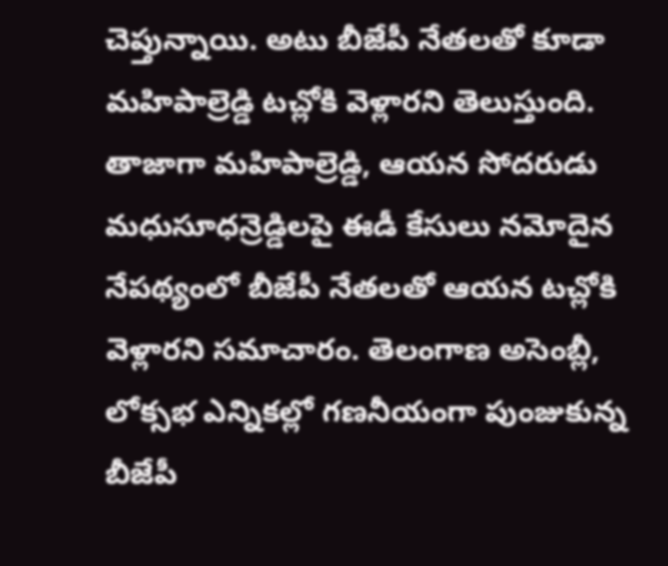చెప్తున్నాయి. అటు బీజేపీ నేతలతో కూడా మహిపాల్రెడ్డి టచ్లోకి వెళ్లారని తెలుస్తుంది. తాజాగా మహిపాల్రెడ్డి, ఆయన సోదరుడు మధుసూధన్రెడ్డిలపై ఈడీ కేసులు నమోదైన నేపథ్యంలో బీజేపీ నేతలతో ఆయన టచ్లోకి వెళ్లారని సమాచారం. తెలంగాణ అసెంబ్లీ, లోక్సభ ఎన్నికల్లో గణనీయంగా పుంజుకున్న బీజేపీ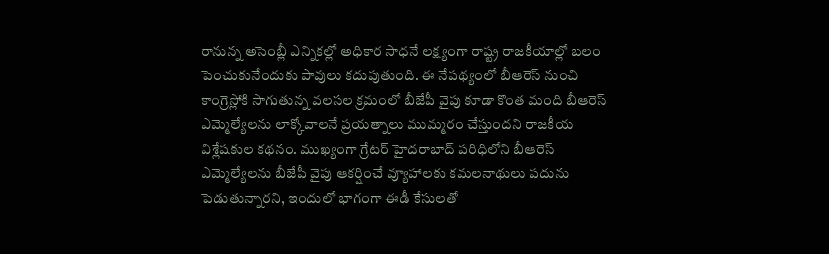రానున్న అసెంబ్లీ ఎన్నికల్లో అధికార సాధనే లక్ష్యంగా రాష్ట్ర రాజకీయాల్లో బలం పెంచుకునేందుకు పావులు కదుపుతుంది. ఈ నేపథ్యంలో బీఆరెస్ నుంచి కాంగ్రెస్లోకి సాగుతున్న వలసల క్రమంలో బీజేపీ వైపు కూడా కొంత మంది బీఆరెస్ ఎమ్మెల్యేలను లాక్కోవాలనే ప్రయత్నాలు ముమ్మరం చేస్తుందని రాజకీయ విశ్లేషకుల కథనం. ముఖ్యంగా గ్రేటర్ హైదరాబాద్ పరిధిలోని బీఆరెస్ ఎమ్మెల్యేలను బీజేపీ వైపు ఆకర్షించే వ్యూహాలకు కమలనాథులు పదును పెడుతున్నారని, ఇందులో భాగంగా ఈడీ కేసులతో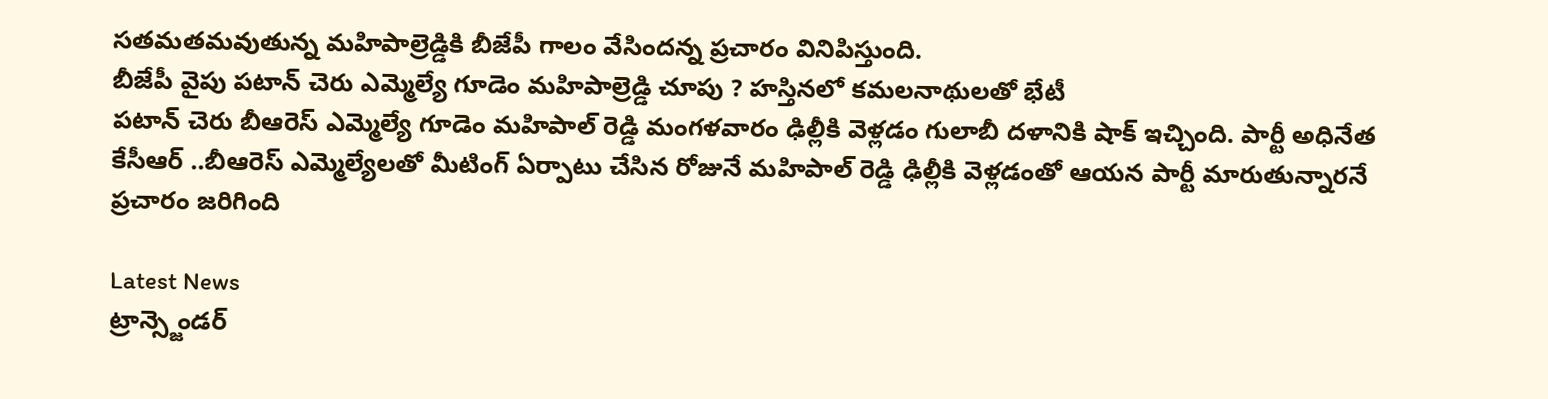సతమతమవుతున్న మహిపాల్రెడ్డికి బీజేపీ గాలం వేసిందన్న ప్రచారం వినిపిస్తుంది.
బీజేపీ వైపు పటాన్ చెరు ఎమ్మెల్యే గూడెం మహిపాల్రెడ్డి చూపు ? హస్తినలో కమలనాథులతో భేటీ
పటాన్ చెరు బీఆరెస్ ఎమ్మెల్యే గూడెం మహిపాల్ రెడ్డి మంగళవారం ఢిల్లీకి వెళ్లడం గులాబీ దళానికి షాక్ ఇచ్చింది. పార్టీ అధినేత కేసీఆర్ ..బీఆరెస్ ఎమ్మెల్యేలతో మీటింగ్ ఏర్పాటు చేసిన రోజునే మహిపాల్ రెడ్డి ఢిల్లీకి వెళ్లడంతో ఆయన పార్టీ మారుతున్నారనే ప్రచారం జరిగింది

Latest News
ట్రాన్స్జెండర్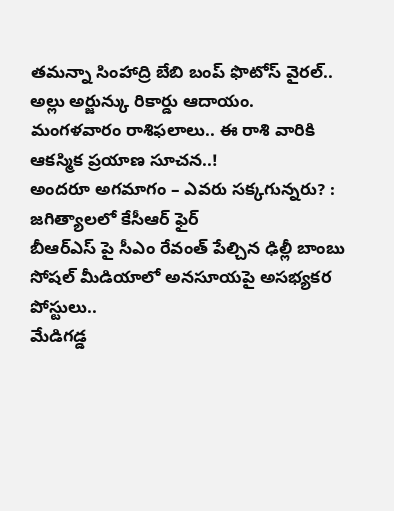తమన్నా సింహాద్రి బేబి బంప్ ఫొటోస్ వైరల్..
అల్లు అర్జున్కు రికార్డు ఆదాయం.
మంగళవారం రాశిఫలాలు.. ఈ రాశి వారికి ఆకస్మిక ప్రయాణ సూచన..!
అందరూ అగమాగం – ఎవరు సక్కగున్నరు? : జగిత్యాలలో కేసీఆర్ ఫైర్
బీఆర్ఎస్ పై సీఎం రేవంత్ పేల్చిన ఢిల్లీ బాంబు
సోషల్ మీడియాలో అనసూయపై అసభ్యకర పోస్టులు..
మేడిగడ్డ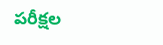పరీక్షల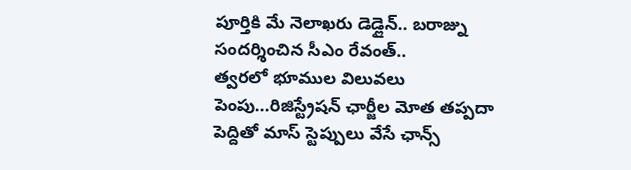పూర్తికి మే నెలాఖరు డెడ్లైన్.. బరాజ్ను సందర్శించిన సీఎం రేవంత్..
త్వరలో భూముల విలువలు పెంపు...రిజిస్ట్రేషన్ ఛార్జీల మోత తప్పదా
పెద్దితో మాస్ స్టెప్పులు వేసే ఛాన్స్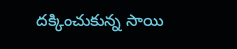దక్కించుకున్న సాయి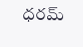ధరమ్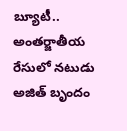బ్యూటీ..
అంతర్జాతీయ రేసులో నటుడు అజిత్ బృందం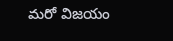మరో విజయం